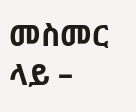መስመር ላይ –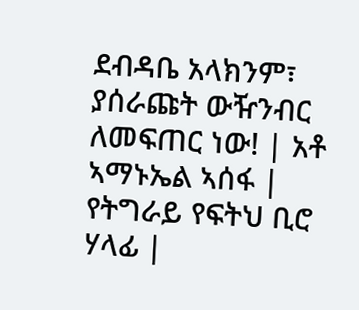ደብዳቤ አላክንም፣ ያሰራጩት ውዥንብር ለመፍጠር ነው! | አቶ ኣማኑኤል ኣሰፋ | የትግራይ የፍትህ ቢሮ ሃላፊ |